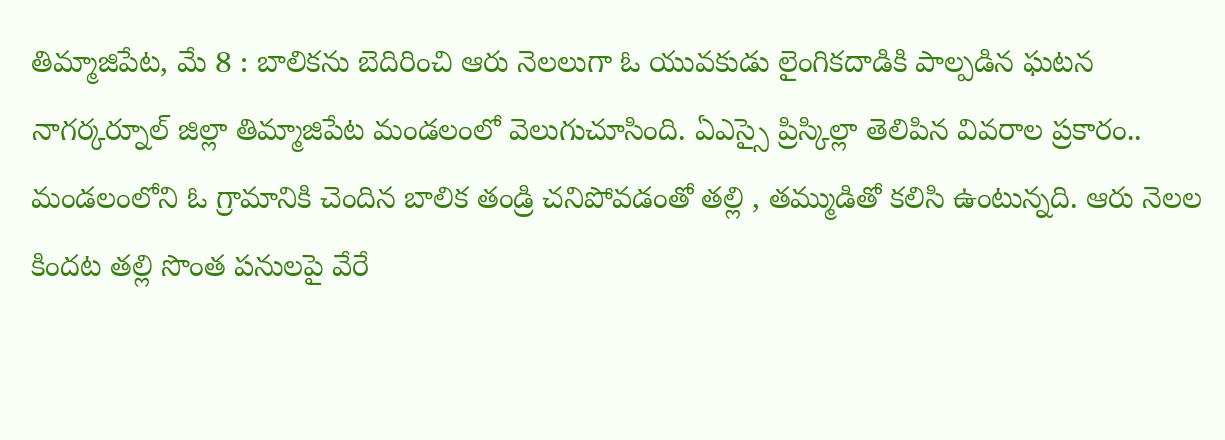తిమ్మాజిపేట, మే 8 : బాలికను బెదిరించి ఆరు నెలలుగా ఓ యువకుడు లైంగికదాడికి పాల్పడిన ఘటన నాగర్కర్నూల్ జిల్లా తిమ్మాజిపేట మండలంలో వెలుగుచూసింది. ఏఎస్సై ప్రిస్కిల్లా తెలిపిన వివరాల ప్రకారం.. మండలంలోని ఓ గ్రామానికి చెందిన బాలిక తండ్రి చనిపోవడంతో తల్లి , తమ్ముడితో కలిసి ఉంటున్నది. ఆరు నెలల కిందట తల్లి సొంత పనులపై వేరే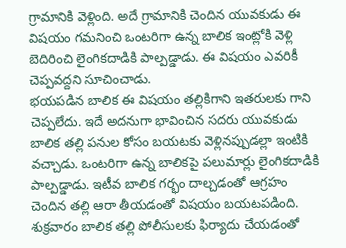గ్రామానికి వెళ్లింది. అదే గ్రామానికి చెందిన యువకుడు ఈ విషయం గమనించి ఒంటరిగా ఉన్న బాలిక ఇంట్లోకి వెళ్లి బెదిరించి లైంగికదాడికి పాల్పడ్డాడు. ఈ విషయం ఎవరికీ చెప్పవద్దని సూచించాడు.
భయపడిన బాలిక ఈ విషయం తల్లికిగాని ఇతరులకు గాని చెప్పలేదు. ఇదే అదనుగా భావించిన సదరు యువకుడు బాలిక తల్లి పనుల కోసం బయటకు వెళ్లినప్పుడల్లా ఇంటికి వచ్చాడు. ఒంటరిగా ఉన్న బాలికపై పలుమార్లు లైంగికదాడికి పాల్పడ్డాడు. ఇటీవ బాలిక గర్భం దాల్చడంతో ఆగ్రహం చెందిన తల్లి ఆరా తీయడంతో విషయం బయటపడింది. శుక్రవారం బాలిక తల్లి పోలీసులకు ఫిర్యాదు చేయడంతో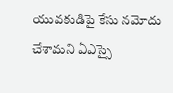యువకుడిపై కేసు నమోదు చేశామని ఏఎస్సై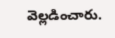వెల్లడించారు.